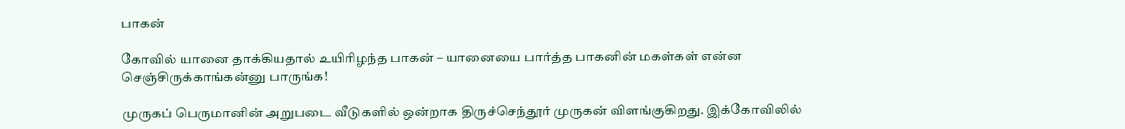பாகன்

கோவில் யானை தாக்கியதால் உயிரிழந்த பாகன் – யானையை பார்த்த பாகனின் மகள்கள் என்ன செஞ்சிருக்காங்கன்னு பாருங்க!

முருகப் பெருமானின் அறுபடை வீடுகளில் ஒன்றாக திருச்செந்தூர் முருகன் விளங்குகிறது. இக்கோவிலில்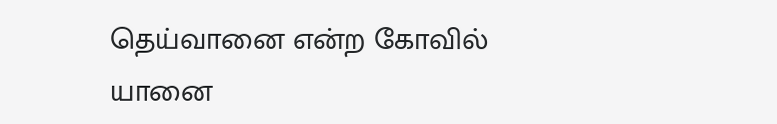தெய்வானை என்ற கோவில் யானை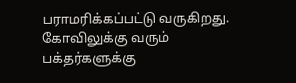பராமரிக்கப்பட்டு வருகிறது. கோவிலுக்கு வரும் பக்தர்களுக்கு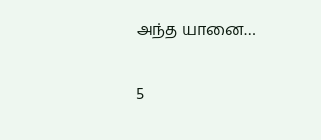அந்த யானை…

5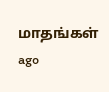மாதங்கள் ago